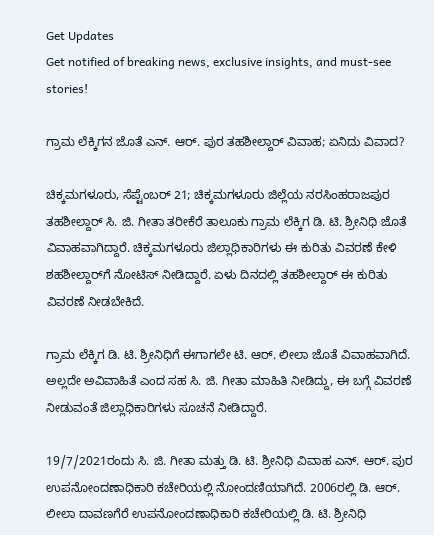Get Updates
Get notified of breaking news, exclusive insights, and must-see stories!

ಗ್ರಾಮ ಲೆಕ್ಕಿಗನ ಜೊತೆ ಎನ್. ಆರ್. ಪುರ ತಹಶೀಲ್ದಾರ್ ವಿವಾಹ; ಏನಿದು ವಿವಾದ?

ಚಿಕ್ಕಮಗಳೂರು, ಸೆಪ್ಟೆಂಬರ್ 21; ಚಿಕ್ಕಮಗಳೂರು ಜಿಲ್ಲೆಯ ನರಸಿಂಹರಾಜಪುರ ತಹಶೀಲ್ದಾರ್ ಸಿ. ಜಿ. ಗೀತಾ ತರೀಕೆರೆ ತಾಲೂಕು ಗ್ರಾಮ ಲೆಕ್ಕಿಗ ಡಿ. ಟಿ. ಶ್ರೀನಿಧಿ ಜೊತೆ ವಿವಾಹವಾಗಿದ್ದಾರೆ. ಚಿಕ್ಕಮಗಳೂರು ಜಿಲ್ಲಾಧಿಕಾರಿಗಳು ಈ ಕುರಿತು ವಿವರಣೆ ಕೇಳಿ ಶಹಶೀಲ್ದಾರ್‌ಗೆ ನೋಟಿಸ್ ನೀಡಿದ್ದಾರೆ. ಏಳು ದಿನದಲ್ಲಿ ತಹಶೀಲ್ದಾರ್ ಈ ಕುರಿತು ವಿವರಣೆ ನೀಡಬೇಕಿದೆ.

ಗ್ರಾಮ ಲೆಕ್ಕಿಗ ಡಿ. ಟಿ. ಶ್ರೀನಿಧಿಗೆ ಈಗಾಗಲೇ ಟಿ. ಆರ್. ಲೀಲಾ ಜೊತೆ ವಿವಾಹವಾಗಿದೆ. ಅಲ್ಲದೇ ಅವಿವಾಹಿತೆ ಎಂದ ಸಹ ಸಿ. ಜಿ. ಗೀತಾ ಮಾಹಿತಿ ನೀಡಿದ್ದು, ಈ ಬಗ್ಗೆ ವಿವರಣೆ ನೀಡುವಂತೆ ಜಿಲ್ಲಾಧಿಕಾರಿಗಳು ಸೂಚನೆ ನೀಡಿದ್ದಾರೆ.

19/7/2021ರಂದು ಸಿ. ಜಿ. ಗೀತಾ ಮತ್ತು ಡಿ. ಟಿ. ಶ್ರೀನಿಧಿ ವಿವಾಹ ಎನ್. ಆರ್. ಪುರ ಉಪನೋಂದಣಾಧಿಕಾರಿ ಕಚೇರಿಯಲ್ಲಿ ನೋಂದಣಿಯಾಗಿದೆ. 2006ರಲ್ಲಿ ಡಿ. ಆರ್. ಲೀಲಾ ದಾವಣಗೆರೆ ಉಪನೋಂದಣಾಧಿಕಾರಿ ಕಚೇರಿಯಲ್ಲಿ ಡಿ. ಟಿ. ಶ್ರೀನಿಧಿ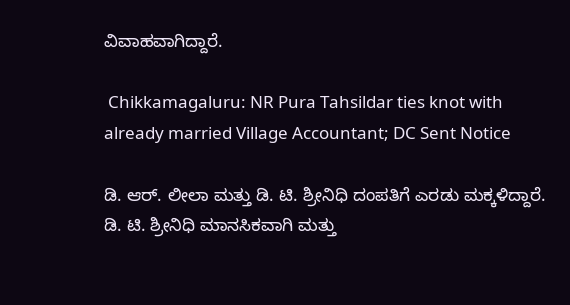ವಿವಾಹವಾಗಿದ್ದಾರೆ.

 Chikkamagaluru: NR Pura Tahsildar ties knot with already married Village Accountant; DC Sent Notice

ಡಿ. ಆರ್. ಲೀಲಾ ಮತ್ತು ಡಿ. ಟಿ. ಶ್ರೀನಿಧಿ ದಂಪತಿಗೆ ಎರಡು ಮಕ್ಕಳಿದ್ದಾರೆ. ಡಿ. ಟಿ. ಶ್ರೀನಿಧಿ ಮಾನಸಿಕವಾಗಿ ಮತ್ತು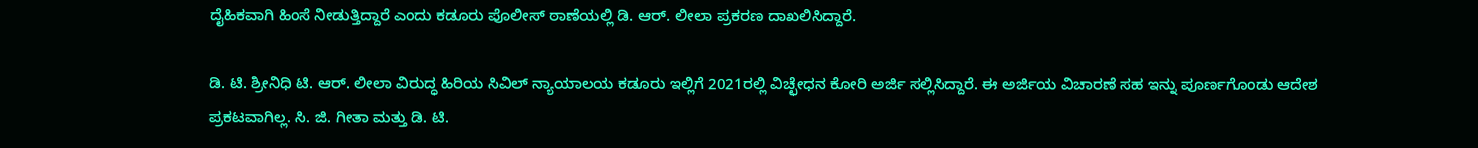ದೈಹಿಕವಾಗಿ ಹಿಂಸೆ ನೀಡುತ್ತಿದ್ದಾರೆ ಎಂದು ಕಡೂರು ಪೊಲೀಸ್ ಠಾಣೆಯಲ್ಲಿ ಡಿ. ಆರ್. ಲೀಲಾ ಪ್ರಕರಣ ದಾಖಲಿಸಿದ್ದಾರೆ.

ಡಿ. ಟಿ. ಶ್ರೀನಿಧಿ ಟಿ. ಆರ್. ಲೀಲಾ ವಿರುದ್ಧ ಹಿರಿಯ ಸಿವಿಲ್ ನ್ಯಾಯಾಲಯ ಕಡೂರು ಇಲ್ಲಿಗೆ 2021ರಲ್ಲಿ ವಿಚ್ಛೇಧನ ಕೋರಿ ಅರ್ಜಿ ಸಲ್ಲಿಸಿದ್ದಾರೆ. ಈ ಅರ್ಜಿಯ ವಿಚಾರಣೆ ಸಹ ಇನ್ನು ಪೂರ್ಣಗೊಂಡು ಆದೇಶ ಪ್ರಕಟವಾಗಿಲ್ಲ. ಸಿ. ಜಿ. ಗೀತಾ ಮತ್ತು ಡಿ. ಟಿ.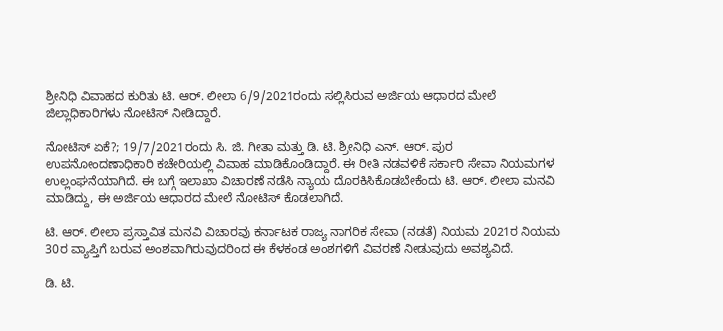ಶ್ರೀನಿಧಿ ವಿವಾಹದ ಕುರಿತು ಟಿ. ಆರ್. ಲೀಲಾ 6/9/2021ರಂದು ಸಲ್ಲಿಸಿರುವ ಅರ್ಜಿಯ ಆಧಾರದ ಮೇಲೆ ಜಿಲ್ಲಾಧಿಕಾರಿಗಳು ನೋಟಿಸ್ ನೀಡಿದ್ದಾರೆ.

ನೋಟಿಸ್ ಏಕೆ?; 19/7/2021ರಂದು ಸಿ. ಜಿ. ಗೀತಾ ಮತ್ತು ಡಿ. ಟಿ. ಶ್ರೀನಿಧಿ ಎನ್. ಆರ್. ಪುರ ಉಪನೋಂದಣಾಧಿಕಾರಿ ಕಚೇರಿಯಲ್ಲಿ ವಿವಾಹ ಮಾಡಿಕೊಂಡಿದ್ದಾರೆ. ಈ ರೀತಿ ನಡವಳಿಕೆ ಸರ್ಕಾರಿ ಸೇವಾ ನಿಯಮಗಳ ಉಲ್ಲಂಘನೆಯಾಗಿದೆ. ಈ ಬಗ್ಗೆ ಇಲಾಖಾ ವಿಚಾರಣೆ ನಡೆಸಿ ನ್ಯಾಯ ದೊರಕಿಸಿಕೊಡಬೇಕೆಂದು ಟಿ. ಆರ್. ಲೀಲಾ ಮನವಿ ಮಾಡಿದ್ದು, ಈ ಅರ್ಜಿಯ ಆಧಾರದ ಮೇಲೆ ನೋಟಿಸ್‌ ಕೊಡಲಾಗಿದೆ.

ಟಿ. ಆರ್. ಲೀಲಾ ಪ್ರಸ್ತಾವಿತ ಮನವಿ ವಿಚಾರವು ಕರ್ನಾಟಕ ರಾಜ್ಯ ನಾಗರಿಕ ಸೇವಾ (ನಡತೆ) ನಿಯಮ 2021ರ ನಿಯಮ 30ರ ವ್ಯಾಪ್ತಿಗೆ ಬರುವ ಅಂಶವಾಗಿರುವುದರಿಂದ ಈ ಕೆಳಕಂಡ ಅಂಶಗಳಿಗೆ ವಿವರಣೆ ನೀಡುವುದು ಅವಶ್ಯವಿದೆ.

ಡಿ. ಟಿ.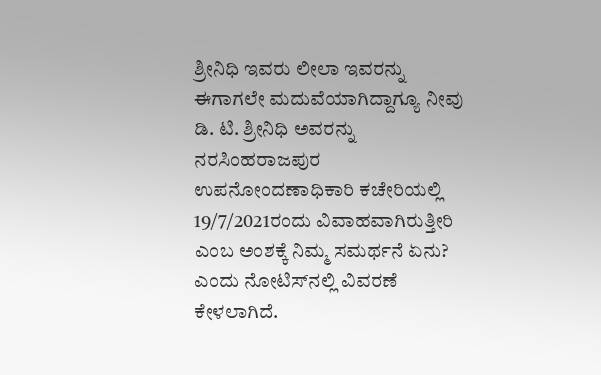ಶ್ರೀನಿಧಿ ಇವರು ಲೀಲಾ ಇವರನ್ನು ಈಗಾಗಲೇ ಮದುವೆಯಾಗಿದ್ದಾಗ್ಯೂ ನೀವು ಡಿ. ಟಿ. ಶ್ರೀನಿಧಿ ಅವರನ್ನು ನರಸಿಂಹರಾಜಪುರ ಉಪನೋಂದಣಾಧಿಕಾರಿ ಕಚೇರಿಯಲ್ಲಿ 19/7/2021ರಂದು ವಿವಾಹವಾಗಿರುತ್ತೀರಿ ಎಂಬ ಅಂಶಕ್ಕೆ ನಿಮ್ಮ ಸಮರ್ಥನೆ ಏನು? ಎಂದು ನೋಟಿಸ್‌ನಲ್ಲಿ ವಿವರಣೆ ಕೇಳಲಾಗಿದೆ.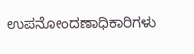ಉಪನೋಂದಣಾಧಿಕಾರಿಗಳು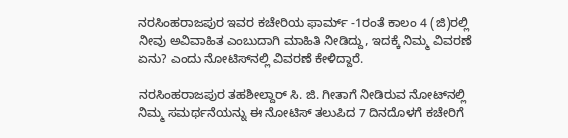ನರಸಿಂಹರಾಜಪುರ ಇವರ ಕಚೇರಿಯ ಫಾರ್ಮ್ -1ರಂತೆ ಕಾಲಂ 4 (ಜಿ)ರಲ್ಲಿ ನೀವು ಅವಿವಾಹಿತ ಎಂಬುದಾಗಿ ಮಾಹಿತಿ ನೀಡಿದ್ದು, ಇದಕ್ಕೆ ನಿಮ್ಮ ವಿವರಣೆ ಏನು? ಎಂದು ನೋಟಿಸ್‌ನಲ್ಲಿ ವಿವರಣೆ ಕೇಳಿದ್ದಾರೆ.

ನರಸಿಂಹರಾಜಪುರ ತಹಶೀಲ್ದಾರ್ ಸಿ. ಜಿ. ಗೀತಾಗೆ ನೀಡಿರುವ ನೋಟ್‌ನಲ್ಲಿ ನಿಮ್ಮ ಸಮರ್ಥನೆಯನ್ನು ಈ ನೋಟಿಸ್ ತಲುಪಿದ 7 ದಿನದೊಳಗೆ ಕಚೇರಿಗೆ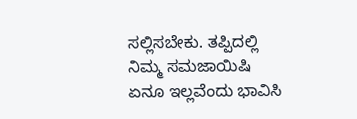ಸಲ್ಲಿಸಬೇಕು. ತಪ್ಪಿದಲ್ಲಿ ನಿಮ್ಮ ಸಮಜಾಯಿಷಿ ಏನೂ ಇಲ್ಲವೆಂದು ಭಾವಿಸಿ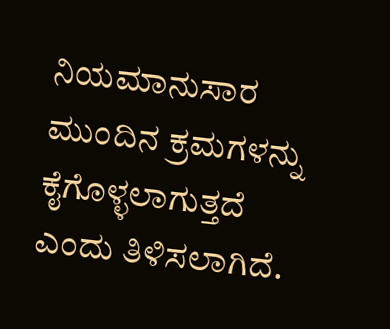ನಿಯಮಾನುಸಾರ ಮುಂದಿನ ಕ್ರಮಗಳನ್ನು ಕೈಗೊಳ್ಳಲಾಗುತ್ತದೆ ಎಂದು ತಿಳಿಸಲಾಗಿದೆ.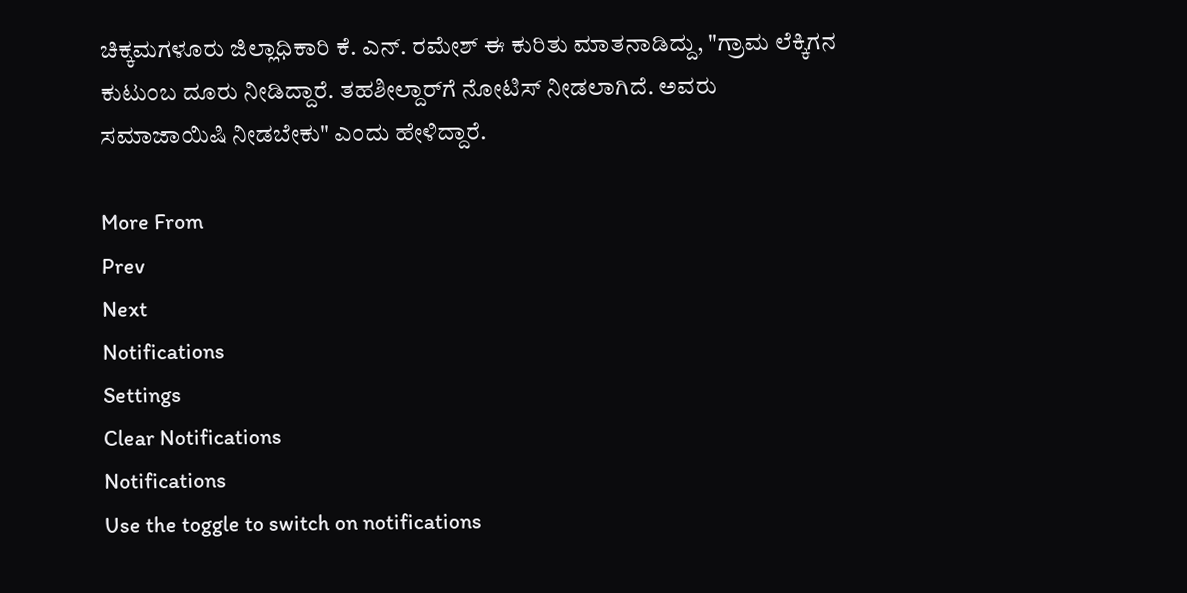ಚಿಕ್ಕಮಗಳೂರು ಜಿಲ್ಲಾಧಿಕಾರಿ ಕೆ. ಎನ್. ರಮೇಶ್ ಈ ಕುರಿತು ಮಾತನಾಡಿದ್ದು, "ಗ್ರಾಮ ಲೆಕ್ಕಿಗನ ಕುಟುಂಬ ದೂರು ನೀಡಿದ್ದಾರೆ. ತಹಶೀಲ್ದಾರ್‌ಗೆ ನೋಟಿಸ್ ನೀಡಲಾಗಿದೆ. ಅವರು ಸಮಾಜಾಯಿಷಿ ನೀಡಬೇಕು" ಎಂದು ಹೇಳಿದ್ದಾರೆ.

More From
Prev
Next
Notifications
Settings
Clear Notifications
Notifications
Use the toggle to switch on notifications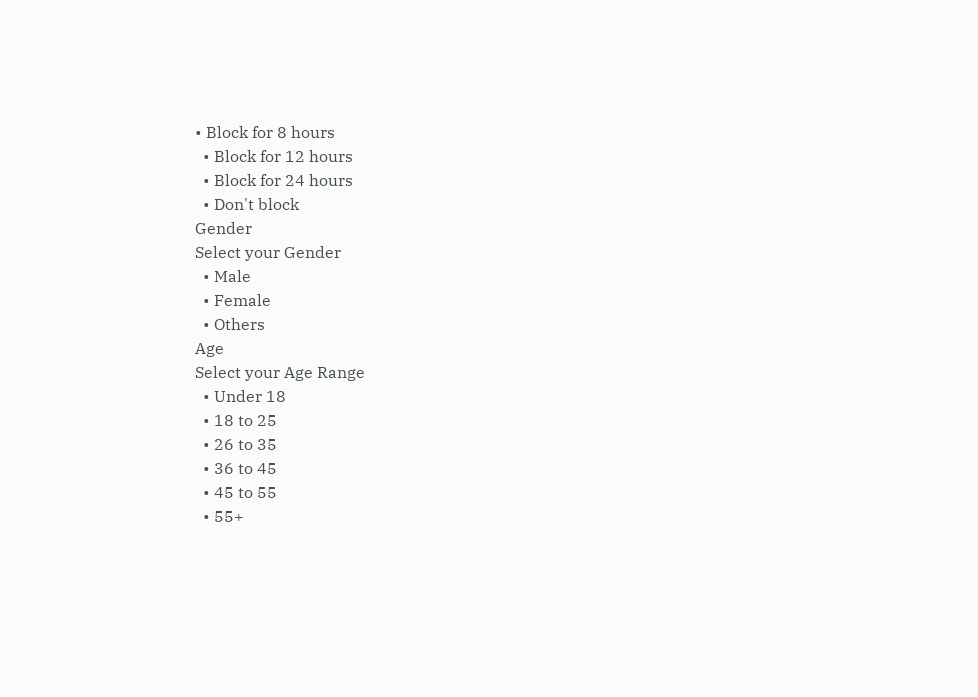• Block for 8 hours
  • Block for 12 hours
  • Block for 24 hours
  • Don't block
Gender
Select your Gender
  • Male
  • Female
  • Others
Age
Select your Age Range
  • Under 18
  • 18 to 25
  • 26 to 35
  • 36 to 45
  • 45 to 55
  • 55+